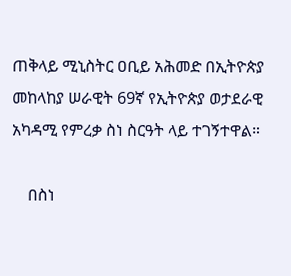ጠቅላይ ሚኒስትር ዐቢይ አሕመድ በኢትዮጵያ መከላከያ ሠራዊት 69ኛ የኢትዮጵያ ወታደራዊ አካዳሚ የምረቃ ስነ ስርዓት ላይ ተገኝተዋል።

    በስነ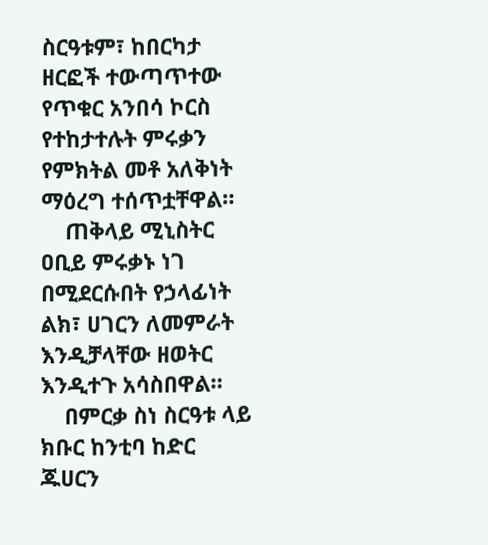ስርዓቱም፣ ከበርካታ ዘርፎች ተውጣጥተው የጥቁር አንበሳ ኮርስ የተከታተሉት ምሩቃን የምክትል መቶ አለቅነት ማዕረግ ተሰጥቷቸዋል።
    ጠቅላይ ሚኒስትር ዐቢይ ምሩቃኑ ነገ በሚደርሱበት የኃላፊነት ልክ፣ ሀገርን ለመምራት እንዲቻላቸው ዘወትር እንዲተጉ አሳስበዋል።
    በምርቃ ስነ ስርዓቱ ላይ ክቡር ከንቲባ ከድር ጁሀርን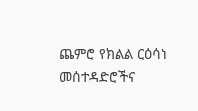ጨምሮ የክልል ርዕሳነ መሰተዳድሮችና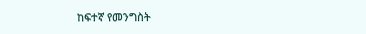ከፍተኛ የመንግስት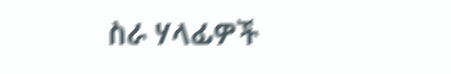ስራ ሃላፊዎች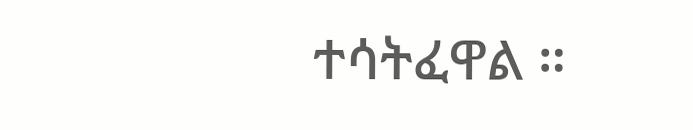ተሳትፈዋል ።